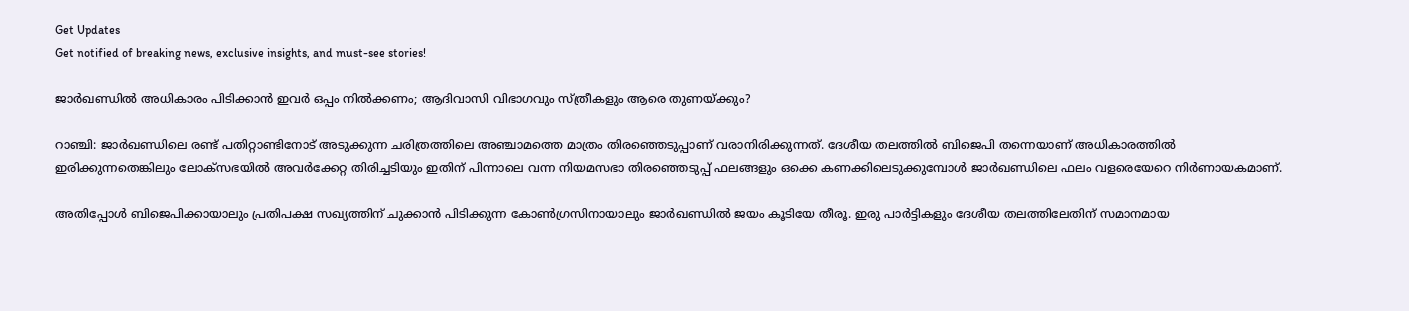Get Updates
Get notified of breaking news, exclusive insights, and must-see stories!

ജാർഖണ്ഡിൽ അധികാരം പിടിക്കാൻ ഇവർ ഒപ്പം നിൽക്കണം; ആദിവാസി വിഭാഗവും സ്ത്രീകളും ആരെ തുണയ്ക്കും?

റാഞ്ചി: ജാർഖണ്ഡിലെ രണ്ട് പതിറ്റാണ്ടിനോട് അടുക്കുന്ന ചരിത്രത്തിലെ അഞ്ചാമത്തെ മാത്രം തിരഞ്ഞെടുപ്പാണ് വരാനിരിക്കുന്നത്. ദേശീയ തലത്തിൽ ബിജെപി തന്നെയാണ് അധികാരത്തിൽ ഇരിക്കുന്നതെങ്കിലും ലോക്‌സഭയിൽ അവർക്കേറ്റ തിരിച്ചടിയും ഇതിന് പിന്നാലെ വന്ന നിയമസഭാ തിരഞ്ഞെടുപ്പ് ഫലങ്ങളും ഒക്കെ കണക്കിലെടുക്കുമ്പോൾ ജാർഖണ്ഡിലെ ഫലം വളരെയേറെ നിർണായകമാണ്.

അതിപ്പോൾ ബിജെപിക്കായാലും പ്രതിപക്ഷ സഖ്യത്തിന് ചുക്കാൻ പിടിക്കുന്ന കോൺഗ്രസിനായാലും ജാർഖണ്ഡിൽ ജയം കൂടിയേ തീരൂ. ഇരു പാർട്ടികളും ദേശീയ തലത്തിലേതിന് സമാനമായ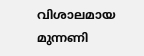വിശാലമായ മുന്നണി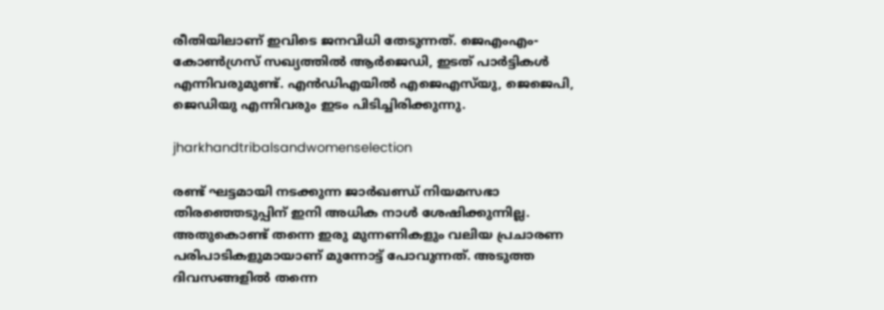രീതിയിലാണ് ഇവിടെ ജനവിധി തേടുന്നത്. ജെഎംഎം-കോൺഗ്രസ് സഖ്യത്തിൽ ആർജെഡി, ഇടത് പാർട്ടികൾ എന്നിവരുമുണ്ട്. എൻഡിഎയിൽ എജെഎസ്‌യു, ജെജെപി, ജെഡിയു എന്നിവരും ഇടം പിടിച്ചിരിക്കുന്നു.

jharkhandtribalsandwomenselection

രണ്ട് ഘട്ടമായി നടക്കുന്ന ജാർഖണ്ഡ് നിയമസഭാ തിരഞ്ഞെടുപ്പിന് ഇനി അധിക നാൾ ശേഷിക്കുന്നില്ല. അതുകൊണ്ട് തന്നെ ഇരു മുന്നണികളും വലിയ പ്രചാരണ പരിപാടികളുമായാണ് മുന്നോട്ട് പോവുന്നത്. അടുത്ത ദിവസങ്ങളിൽ തന്നെ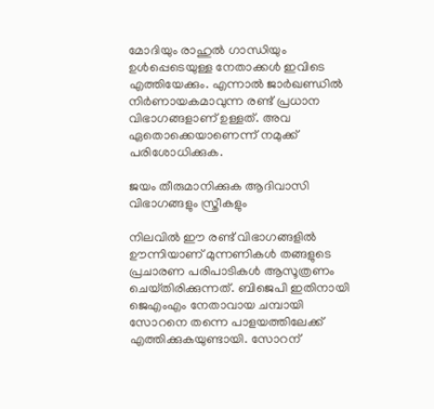മോദിയും രാഹുൽ ഗാന്ധിയും ഉൾപ്പെടെയുള്ള നേതാക്കൾ ഇവിടെ എത്തിയേക്കും. എന്നാൽ ജാർഖണ്ഡിൽ നിർണായകമാവുന്ന രണ്ട് പ്രധാന വിഭാഗങ്ങളാണ് ഉള്ളത്. അവ ഏതൊക്കെയാണെന്ന് നമുക്ക് പരിശോധിക്കുക.

ജയം തീരുമാനിക്കുക ആദിവാസി വിഭാഗങ്ങളും സ്ത്രീകളും

നിലവിൽ ഈ രണ്ട് വിഭാഗങ്ങളിൽ ഊന്നിയാണ് മുന്നണികൾ തങ്ങളുടെ പ്രചാരണ പരിപാടികൾ ആസൂത്രണം ചെയ്‌തിരിക്കുന്നത്. ബിജെപി ഇതിനായി ജെഎംഎം നേതാവായ ചമ്പായി സോറനെ തന്നെ പാളയത്തിലേക്ക് എത്തിക്കുകയുണ്ടായി. സോറന്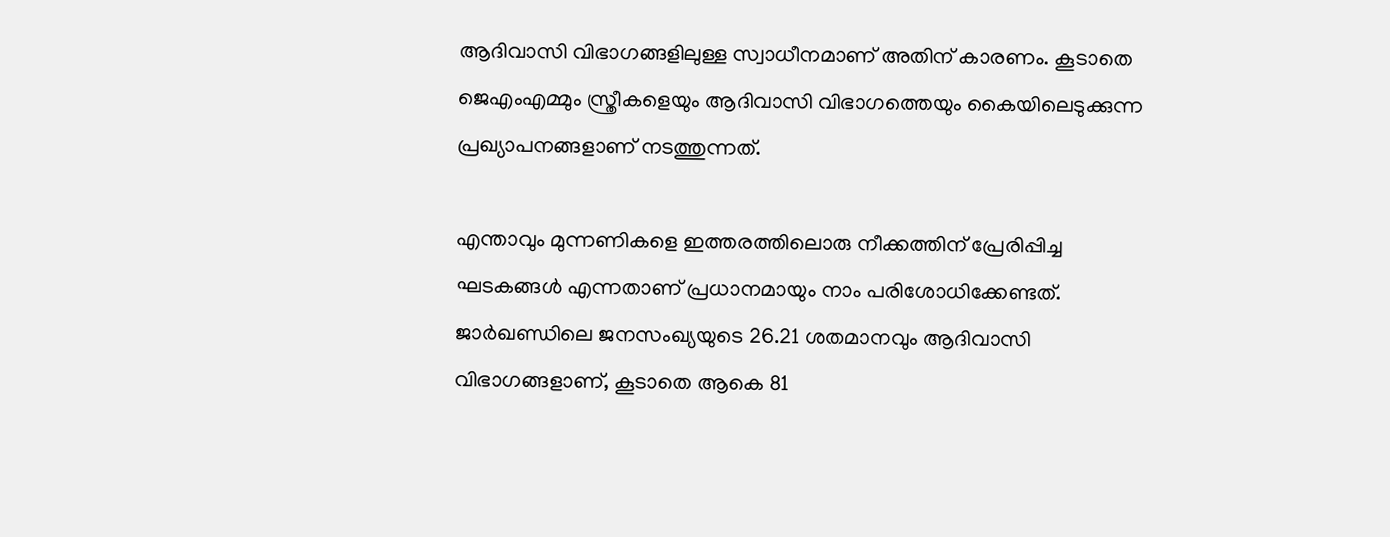ആദിവാസി വിഭാഗങ്ങളിലുള്ള സ്വാധീനമാണ് അതിന് കാരണം. കൂടാതെ ജെഎംഎമ്മും സ്ത്രീകളെയും ആദിവാസി വിഭാഗത്തെയും കൈയിലെടുക്കുന്ന പ്രഖ്യാപനങ്ങളാണ് നടത്തുന്നത്.

എന്താവും മുന്നണികളെ ഇത്തരത്തിലൊരു നീക്കത്തിന് പ്രേരിപ്പിച്ച ഘടകങ്ങൾ എന്നതാണ് പ്രധാനമായും നാം പരിശോധിക്കേണ്ടത്. ജാർഖണ്ഡിലെ ജനസംഖ്യയുടെ 26.21 ശതമാനവും ആദിവാസി വിഭാഗങ്ങളാണ്, കൂടാതെ ആകെ 81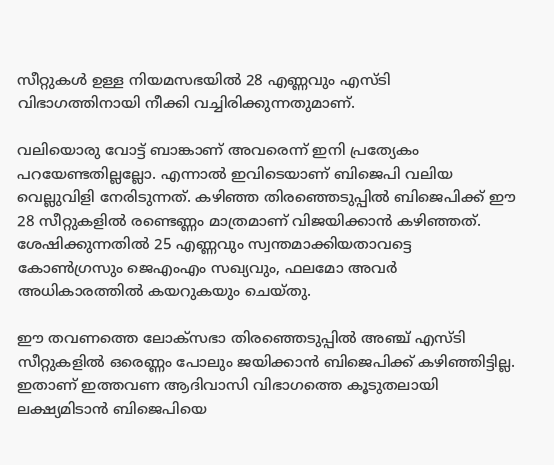സീറ്റുകൾ ഉള്ള നിയമസഭയിൽ 28 എണ്ണവും എസ്‌ടി വിഭാഗത്തിനായി നീക്കി വച്ചിരിക്കുന്നതുമാണ്.

വലിയൊരു വോട്ട് ബാങ്കാണ് അവരെന്ന് ഇനി പ്രത്യേകം പറയേണ്ടതില്ലല്ലോ. എന്നാൽ ഇവിടെയാണ് ബിജെപി വലിയ വെല്ലുവിളി നേരിടുന്നത്. കഴിഞ്ഞ തിരഞ്ഞെടുപ്പിൽ ബിജെപിക്ക് ഈ 28 സീറ്റുകളിൽ രണ്ടെണ്ണം മാത്രമാണ് വിജയിക്കാൻ കഴിഞ്ഞത്. ശേഷിക്കുന്നതിൽ 25 എണ്ണവും സ്വന്തമാക്കിയതാവട്ടെ കോൺഗ്രസും ജെഎംഎം സഖ്യവും, ഫലമോ അവർ അധികാരത്തിൽ കയറുകയും ചെയ്‌തു.

ഈ തവണത്തെ ലോക്‌സഭാ തിരഞ്ഞെടുപ്പിൽ അഞ്ച് എസ്‌ടി സീറ്റുകളിൽ ഒരെണ്ണം പോലും ജയിക്കാൻ ബിജെപിക്ക് കഴിഞ്ഞിട്ടില്ല. ഇതാണ് ഇത്തവണ ആദിവാസി വിഭാഗത്തെ കൂടുതലായി ലക്ഷ്യമിടാൻ ബിജെപിയെ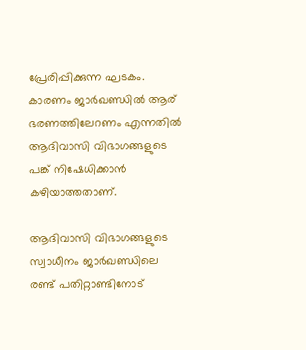പ്രേരിപ്പിക്കുന്ന ഘടകം. കാരണം ജാർഖണ്ഡിൽ ആര് ഭരണത്തിലേറണം എന്നതിൽ ആദിവാസി വിഭാഗങ്ങളുടെ പങ്ക് നിഷേധിക്കാൻ കഴിയാത്തതാണ്.

ആദിവാസി വിഭാഗങ്ങളുടെ സ്വാധീനം ജാർഖണ്ഡിലെ രണ്ട് പതിറ്റാണ്ടിനോട്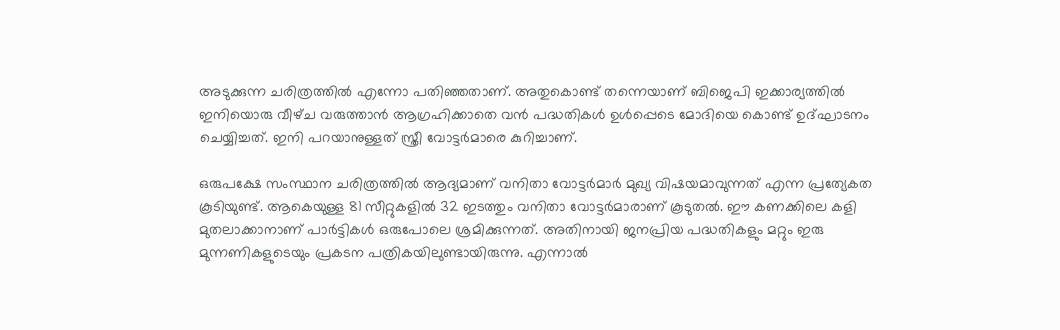അടുക്കുന്ന ചരിത്രത്തിൽ എന്നോ പതിഞ്ഞതാണ്. അതുകൊണ്ട് തന്നെയാണ് ബിജെപി ഇക്കാര്യത്തിൽ ഇനിയൊരു വീഴ്‌ച വരുത്താൻ ആഗ്രഹിക്കാതെ വൻ പദ്ധതികൾ ഉൾപ്പെടെ മോദിയെ കൊണ്ട് ഉദ്‌ഘാടനം ചെയ്യിച്ചത്. ഇനി പറയാനുള്ളത് സ്ത്രീ വോട്ടർമാരെ കുറിച്ചാണ്.

ഒരുപക്ഷേ സംസ്ഥാന ചരിത്രത്തിൽ ആദ്യമാണ് വനിതാ വോട്ടർമാർ മുഖ്യ വിഷയമാവുന്നത് എന്ന പ്രത്യേകത കൂടിയുണ്ട്. ആകെയുള്ള 81 സീറ്റുകളിൽ 32 ഇടത്തും വനിതാ വോട്ടർമാരാണ് കൂടുതൽ. ഈ കണക്കിലെ കളി മുതലാക്കാനാണ് പാർട്ടികൾ ഒരുപോലെ ശ്രമിക്കുന്നത്. അതിനായി ജനപ്രിയ പദ്ധതികളും മറ്റും ഇരു മുന്നണികളുടെയും പ്രകടന പത്രികയിലുണ്ടായിരുന്നു. എന്നാൽ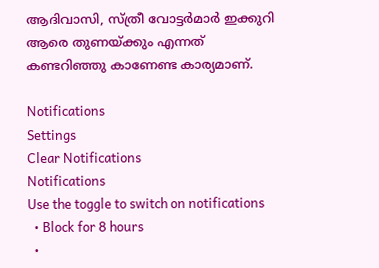ആദിവാസി, സ്ത്രീ വോട്ടർമാർ ഇക്കുറി ആരെ തുണയ്ക്കും എന്നത് കണ്ടറിഞ്ഞു കാണേണ്ട കാര്യമാണ്.

Notifications
Settings
Clear Notifications
Notifications
Use the toggle to switch on notifications
  • Block for 8 hours
  •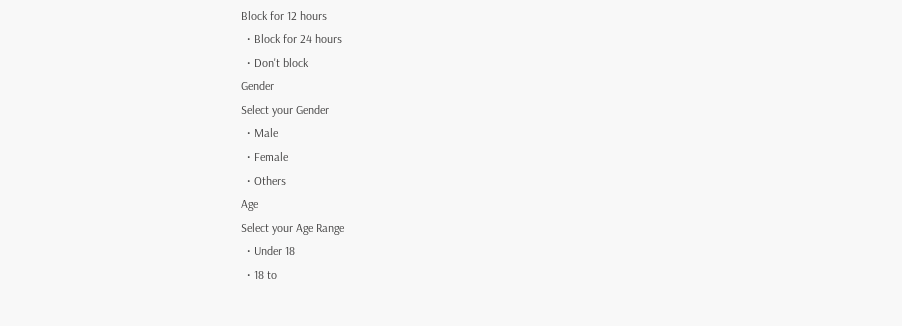Block for 12 hours
  • Block for 24 hours
  • Don't block
Gender
Select your Gender
  • Male
  • Female
  • Others
Age
Select your Age Range
  • Under 18
  • 18 to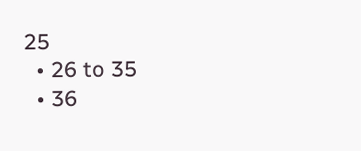25
  • 26 to 35
  • 36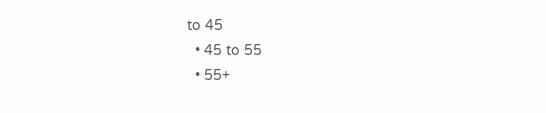to 45
  • 45 to 55
  • 55+